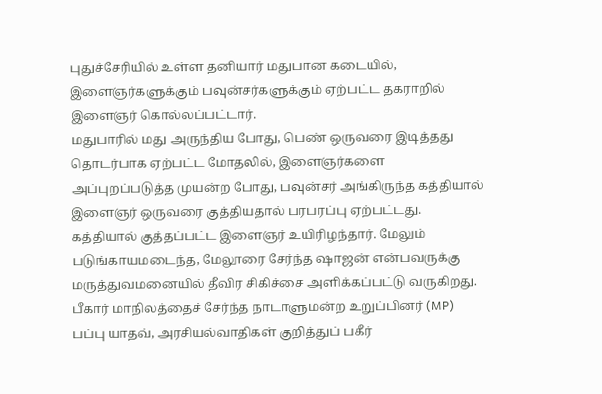புதுச்சேரியில் உள்ள தனியார் மதுபான கடையில், இளைஞர்களுக்கும் பவுன்சர்களுக்கும் ஏற்பட்ட தகராறில் இளைஞர் கொல்லப்பட்டார்.
மதுபாரில் மது அருந்திய போது, பெண் ஒருவரை இடித்தது தொடர்பாக ஏற்பட்ட மோதலில், இளைஞர்களை அப்புறப்படுத்த முயன்ற போது, பவுன்சர் அங்கிருந்த கத்தியால் இளைஞர் ஒருவரை குத்தியதால் பரபரப்பு ஏற்பட்டது. கத்தியால் குத்தப்பட்ட இளைஞர் உயிரிழந்தார். மேலும் படுங்காயமடைந்த, மேலூரை சேர்ந்த ஷாஜன் என்பவருக்கு மருத்துவமனையில் தீவிர சிகிச்சை அளிக்கப்பட்டு வருகிறது.
பீகார் மாநிலத்தைச் சேர்ந்த நாடாளுமன்ற உறுப்பினர் (MP) பப்பு யாதவ், அரசியல்வாதிகள் குறித்துப் பகீர்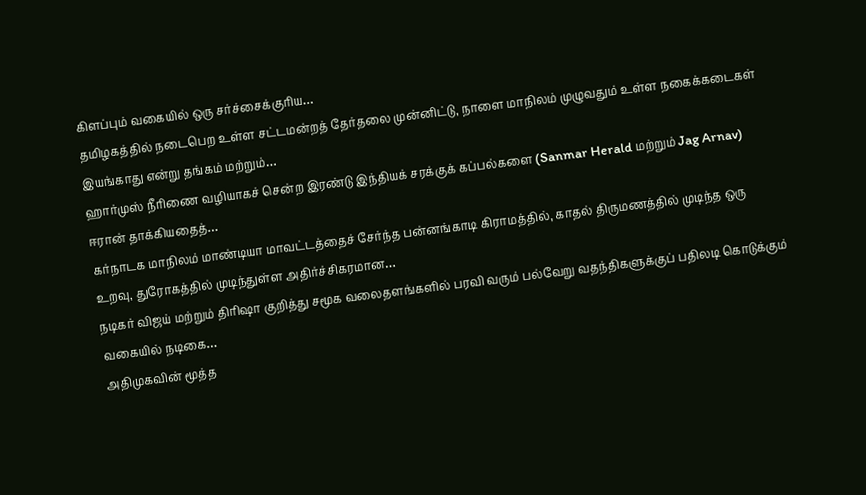கிளப்பும் வகையில் ஒரு சர்ச்சைக்குரிய…
தமிழகத்தில் நடைபெற உள்ள சட்டமன்றத் தேர்தலை முன்னிட்டு, நாளை மாநிலம் முழுவதும் உள்ள நகைக்கடைகள் இயங்காது என்று தங்கம் மற்றும்…
ஹார்முஸ் நீரிணை வழியாகச் சென்ற இரண்டு இந்தியக் சரக்குக் கப்பல்களை (Sanmar Herald மற்றும் Jag Arnav) ஈரான் தாக்கியதைத்…
கர்நாடக மாநிலம் மாண்டியா மாவட்டத்தைச் சேர்ந்த பன்னங்காடி கிராமத்தில், காதல் திருமணத்தில் முடிந்த ஒரு உறவு, துரோகத்தில் முடிந்துள்ள அதிர்ச்சிகரமான…
நடிகர் விஜய் மற்றும் திரிஷா குறித்து சமூக வலைதளங்களில் பரவி வரும் பல்வேறு வதந்திகளுக்குப் பதிலடி கொடுக்கும் வகையில் நடிகை…
அதிமுகவின் மூத்த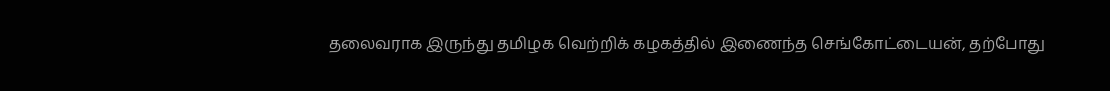தலைவராக இருந்து தமிழக வெற்றிக் கழகத்தில் இணைந்த செங்கோட்டையன், தற்போது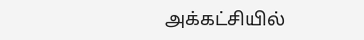அக்கட்சியில்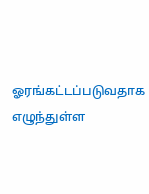ஓரங்கட்டப்படுவதாக எழுந்துள்ள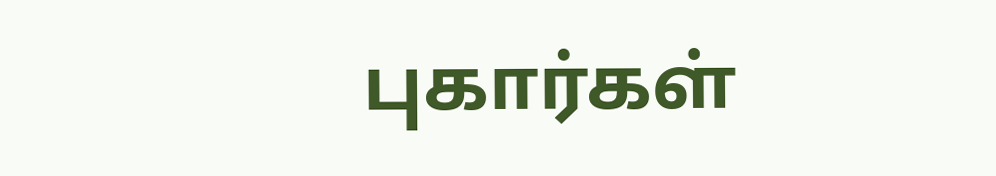புகார்கள்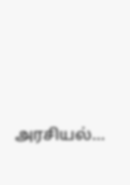அரசியல்…